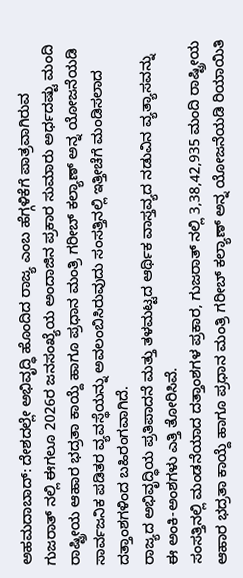ಅಹಮದಾಬಾದ್: ದೇಶದಲ್ಲೇ ಅಭಿವೃದ್ಧಿ ಹೊಂದಿದ ರಾಜ್ಯ ಎಂಬ ಹೆಗ್ಗಳಿಕೆಗೆ ಪಾತ್ರವಾಗಿರುವ ಗುಜರಾತ್ ನಲ್ಲಿ ಈಗಲೂ 2026ರ ಜನಸಂಖ್ಯೆಯ ಅಂದಾಜಿನ ಪ್ರಕಾರ ಸುಮಾರು ಅರ್ಧದಷ್ಟು ಮಂದಿ ರಾಷ್ಟ್ರೀಯ ಆಹಾರ ಭದ್ರತಾ ಕಾಯ್ದೆ ಹಾಗೂ ಪ್ರಧಾನ ಮಂತ್ರಿ ಗರೀಬ್ ಕಲ್ಯಾಣ್ ಅನ್ನ ಯೋಜನೆಯಡಿ ಸಾರ್ವಜನಿಕ ಪಡಿತರ ವ್ಯವಸ್ಥೆಯನ್ನು ಅವಲಂಬಿಸಿರುವುದು ಸಂಸತ್ತಿನಲ್ಲಿ ಇತ್ತೀಚೆಗೆ ಮಂಡಿಸಲಾದ ದತ್ತಾಂಶಗಳಿಂದ ಬಹಿರಂಗವಾಗಿದೆ.
ರಾಜ್ಯದ ಅಭಿವೃದ್ಧಿಯ ಪ್ರತಿಪಾದನೆ ಮತ್ತು ತಳಮಟ್ಟದ ಆರ್ಥಿಕ ವಾಸ್ತವ್ಯದ ನಡುವಿನ ವ್ಯತ್ಯಾಸವನ್ನು ಈ ಅಂಕಿ-ಅಂಶಗಳು ಎತ್ತಿ ತೋರಿಸಿವೆ.
ಸಂಸತ್ತಿನಲ್ಲಿ ಮಂಡನೆಯಾದ ದತ್ತಾಂಶಗಳ ಪ್ರಕಾರ, ಗುಜರಾತ್ ನಲ್ಲಿ 3,38,42,935 ಮಂದಿ ರಾಷ್ಟ್ರೀಯ ಆಹಾರ ಭದ್ರತಾ ಕಾಯ್ದೆ ಹಾಗೂ ಪ್ರಧಾನ ಮಂತ್ರಿ ಗರೀಬ್ ಕಲ್ಯಾಣ್ ಅನ್ನ ಯೋಜನೆಯಡಿ ರಿಯಾಯಿತಿ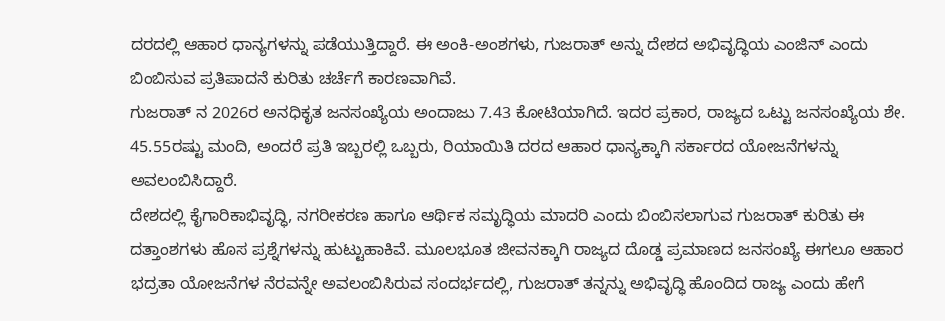ದರದಲ್ಲಿ ಆಹಾರ ಧಾನ್ಯಗಳನ್ನು ಪಡೆಯುತ್ತಿದ್ದಾರೆ. ಈ ಅಂಕಿ-ಅಂಶಗಳು, ಗುಜರಾತ್ ಅನ್ನು ದೇಶದ ಅಭಿವೃದ್ಧಿಯ ಎಂಜಿನ್ ಎಂದು ಬಿಂಬಿಸುವ ಪ್ರತಿಪಾದನೆ ಕುರಿತು ಚರ್ಚೆಗೆ ಕಾರಣವಾಗಿವೆ.
ಗುಜರಾತ್ ನ 2026ರ ಅನಧಿಕೃತ ಜನಸಂಖ್ಯೆಯ ಅಂದಾಜು 7.43 ಕೋಟಿಯಾಗಿದೆ. ಇದರ ಪ್ರಕಾರ, ರಾಜ್ಯದ ಒಟ್ಟು ಜನಸಂಖ್ಯೆಯ ಶೇ. 45.55ರಷ್ಟು ಮಂದಿ, ಅಂದರೆ ಪ್ರತಿ ಇಬ್ಬರಲ್ಲಿ ಒಬ್ಬರು, ರಿಯಾಯಿತಿ ದರದ ಆಹಾರ ಧಾನ್ಯಕ್ಕಾಗಿ ಸರ್ಕಾರದ ಯೋಜನೆಗಳನ್ನು ಅವಲಂಬಿಸಿದ್ದಾರೆ.
ದೇಶದಲ್ಲಿ ಕೈಗಾರಿಕಾಭಿವೃದ್ಧಿ, ನಗರೀಕರಣ ಹಾಗೂ ಆರ್ಥಿಕ ಸಮೃದ್ಧಿಯ ಮಾದರಿ ಎಂದು ಬಿಂಬಿಸಲಾಗುವ ಗುಜರಾತ್ ಕುರಿತು ಈ ದತ್ತಾಂಶಗಳು ಹೊಸ ಪ್ರಶ್ನೆಗಳನ್ನು ಹುಟ್ಟುಹಾಕಿವೆ. ಮೂಲಭೂತ ಜೀವನಕ್ಕಾಗಿ ರಾಜ್ಯದ ದೊಡ್ಡ ಪ್ರಮಾಣದ ಜನಸಂಖ್ಯೆ ಈಗಲೂ ಆಹಾರ ಭದ್ರತಾ ಯೋಜನೆಗಳ ನೆರವನ್ನೇ ಅವಲಂಬಿಸಿರುವ ಸಂದರ್ಭದಲ್ಲಿ, ಗುಜರಾತ್ ತನ್ನನ್ನು ಅಭಿವೃದ್ಧಿ ಹೊಂದಿದ ರಾಜ್ಯ ಎಂದು ಹೇಗೆ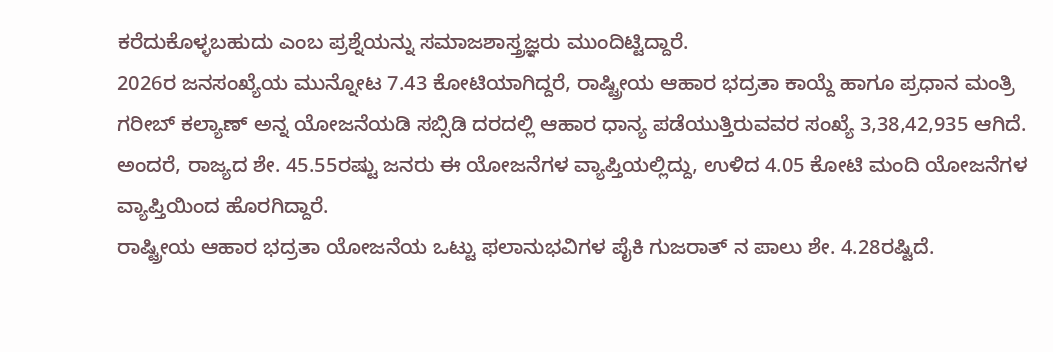ಕರೆದುಕೊಳ್ಳಬಹುದು ಎಂಬ ಪ್ರಶ್ನೆಯನ್ನು ಸಮಾಜಶಾಸ್ತ್ರಜ್ಞರು ಮುಂದಿಟ್ಟಿದ್ದಾರೆ.
2026ರ ಜನಸಂಖ್ಯೆಯ ಮುನ್ನೋಟ 7.43 ಕೋಟಿಯಾಗಿದ್ದರೆ, ರಾಷ್ಟ್ರೀಯ ಆಹಾರ ಭದ್ರತಾ ಕಾಯ್ದೆ ಹಾಗೂ ಪ್ರಧಾನ ಮಂತ್ರಿ ಗರೀಬ್ ಕಲ್ಯಾಣ್ ಅನ್ನ ಯೋಜನೆಯಡಿ ಸಬ್ಸಿಡಿ ದರದಲ್ಲಿ ಆಹಾರ ಧಾನ್ಯ ಪಡೆಯುತ್ತಿರುವವರ ಸಂಖ್ಯೆ 3,38,42,935 ಆಗಿದೆ. ಅಂದರೆ, ರಾಜ್ಯದ ಶೇ. 45.55ರಷ್ಟು ಜನರು ಈ ಯೋಜನೆಗಳ ವ್ಯಾಪ್ತಿಯಲ್ಲಿದ್ದು, ಉಳಿದ 4.05 ಕೋಟಿ ಮಂದಿ ಯೋಜನೆಗಳ ವ್ಯಾಪ್ತಿಯಿಂದ ಹೊರಗಿದ್ದಾರೆ.
ರಾಷ್ಟ್ರೀಯ ಆಹಾರ ಭದ್ರತಾ ಯೋಜನೆಯ ಒಟ್ಟು ಫಲಾನುಭವಿಗಳ ಪೈಕಿ ಗುಜರಾತ್ ನ ಪಾಲು ಶೇ. 4.28ರಷ್ಟಿದೆ.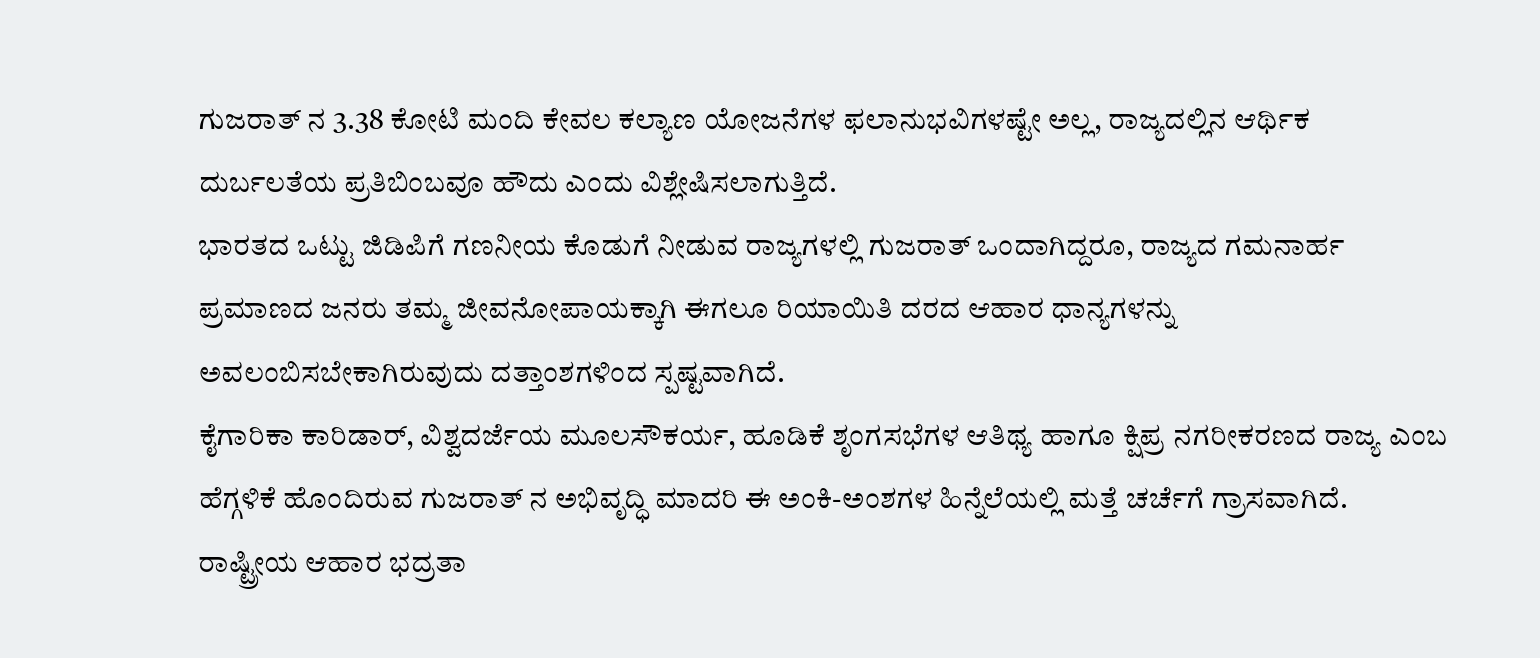ಗುಜರಾತ್ ನ 3.38 ಕೋಟಿ ಮಂದಿ ಕೇವಲ ಕಲ್ಯಾಣ ಯೋಜನೆಗಳ ಫಲಾನುಭವಿಗಳಷ್ಟೇ ಅಲ್ಲ, ರಾಜ್ಯದಲ್ಲಿನ ಆರ್ಥಿಕ ದುರ್ಬಲತೆಯ ಪ್ರತಿಬಿಂಬವೂ ಹೌದು ಎಂದು ವಿಶ್ಲೇಷಿಸಲಾಗುತ್ತಿದೆ.
ಭಾರತದ ಒಟ್ಟು ಜಿಡಿಪಿಗೆ ಗಣನೀಯ ಕೊಡುಗೆ ನೀಡುವ ರಾಜ್ಯಗಳಲ್ಲಿ ಗುಜರಾತ್ ಒಂದಾಗಿದ್ದರೂ, ರಾಜ್ಯದ ಗಮನಾರ್ಹ ಪ್ರಮಾಣದ ಜನರು ತಮ್ಮ ಜೀವನೋಪಾಯಕ್ಕಾಗಿ ಈಗಲೂ ರಿಯಾಯಿತಿ ದರದ ಆಹಾರ ಧಾನ್ಯಗಳನ್ನು ಅವಲಂಬಿಸಬೇಕಾಗಿರುವುದು ದತ್ತಾಂಶಗಳಿಂದ ಸ್ಪಷ್ಟವಾಗಿದೆ.
ಕೈಗಾರಿಕಾ ಕಾರಿಡಾರ್, ವಿಶ್ವದರ್ಜೆಯ ಮೂಲಸೌಕರ್ಯ, ಹೂಡಿಕೆ ಶೃಂಗಸಭೆಗಳ ಆತಿಥ್ಯ ಹಾಗೂ ಕ್ಷಿಪ್ರ ನಗರೀಕರಣದ ರಾಜ್ಯ ಎಂಬ ಹೆಗ್ಗಳಿಕೆ ಹೊಂದಿರುವ ಗುಜರಾತ್ ನ ಅಭಿವೃದ್ಧಿ ಮಾದರಿ ಈ ಅಂಕಿ-ಅಂಶಗಳ ಹಿನ್ನೆಲೆಯಲ್ಲಿ ಮತ್ತೆ ಚರ್ಚೆಗೆ ಗ್ರಾಸವಾಗಿದೆ.
ರಾಷ್ಟ್ರೀಯ ಆಹಾರ ಭದ್ರತಾ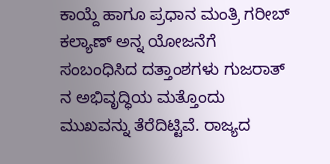ಕಾಯ್ದೆ ಹಾಗೂ ಪ್ರಧಾನ ಮಂತ್ರಿ ಗರೀಬ್ ಕಲ್ಯಾಣ್ ಅನ್ನ ಯೋಜನೆಗೆ ಸಂಬಂಧಿಸಿದ ದತ್ತಾಂಶಗಳು ಗುಜರಾತ್ ನ ಅಭಿವೃದ್ಧಿಯ ಮತ್ತೊಂದು ಮುಖವನ್ನು ತೆರೆದಿಟ್ಟಿವೆ. ರಾಜ್ಯದ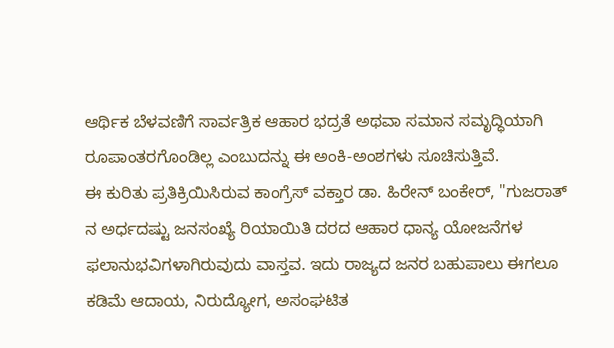ಆರ್ಥಿಕ ಬೆಳವಣಿಗೆ ಸಾರ್ವತ್ರಿಕ ಆಹಾರ ಭದ್ರತೆ ಅಥವಾ ಸಮಾನ ಸಮೃದ್ಧಿಯಾಗಿ ರೂಪಾಂತರಗೊಂಡಿಲ್ಲ ಎಂಬುದನ್ನು ಈ ಅಂಕಿ-ಅಂಶಗಳು ಸೂಚಿಸುತ್ತಿವೆ.
ಈ ಕುರಿತು ಪ್ರತಿಕ್ರಿಯಿಸಿರುವ ಕಾಂಗ್ರೆಸ್ ವಕ್ತಾರ ಡಾ. ಹಿರೇನ್ ಬಂಕೇರ್, "ಗುಜರಾತ್ ನ ಅರ್ಧದಷ್ಟು ಜನಸಂಖ್ಯೆ ರಿಯಾಯಿತಿ ದರದ ಆಹಾರ ಧಾನ್ಯ ಯೋಜನೆಗಳ ಫಲಾನುಭವಿಗಳಾಗಿರುವುದು ವಾಸ್ತವ. ಇದು ರಾಜ್ಯದ ಜನರ ಬಹುಪಾಲು ಈಗಲೂ ಕಡಿಮೆ ಆದಾಯ, ನಿರುದ್ಯೋಗ, ಅಸಂಘಟಿತ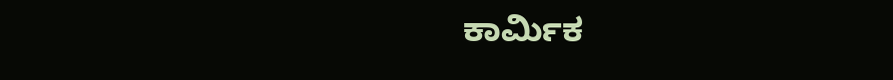ಕಾರ್ಮಿಕ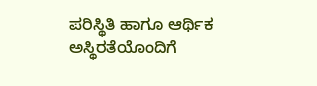ಪರಿಸ್ಥಿತಿ ಹಾಗೂ ಆರ್ಥಿಕ ಅಸ್ಥಿರತೆಯೊಂದಿಗೆ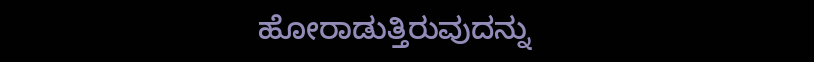ಹೋರಾಡುತ್ತಿರುವುದನ್ನು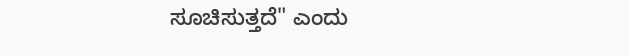ಸೂಚಿಸುತ್ತದೆ" ಎಂದು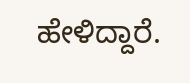ಹೇಳಿದ್ದಾರೆ.